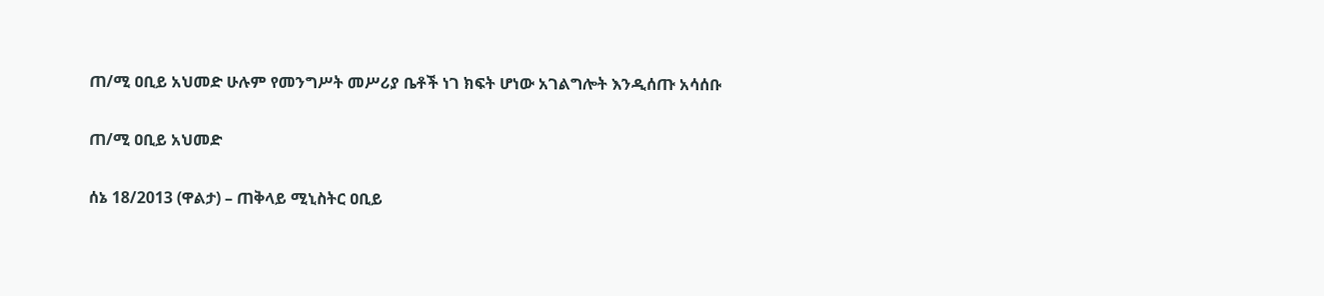ጠ/ሚ ዐቢይ አህመድ ሁሉም የመንግሥት መሥሪያ ቤቶች ነገ ክፍት ሆነው አገልግሎት እንዲሰጡ አሳሰቡ

ጠ/ሚ ዐቢይ አህመድ

ሰኔ 18/2013 (ዋልታ) – ጠቅላይ ሚኒስትር ዐቢይ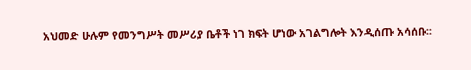አህመድ ሁሉም የመንግሥት መሥሪያ ቤቶች ነገ ክፍት ሆነው አገልግሎት እንዲሰጡ አሳሰቡ፡፡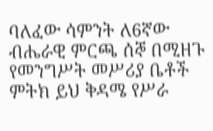ባለፈው ሳምንት ለ6ኛው ብሔራዊ ምርጫ ሰኞ በሚዘጉ የመንግሥት መሥሪያ ቤቶች ምትክ ይህ ቅዳሜ የሥራ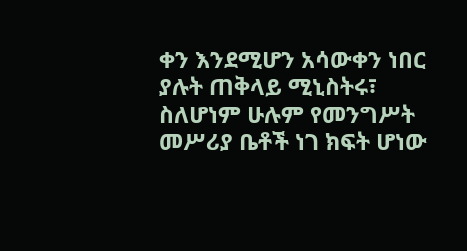ቀን እንደሚሆን አሳውቀን ነበር ያሉት ጠቅላይ ሚኒስትሩ፣ ስለሆነም ሁሉም የመንግሥት መሥሪያ ቤቶች ነገ ክፍት ሆነው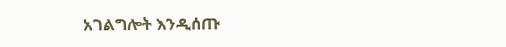አገልግሎት እንዲሰጡ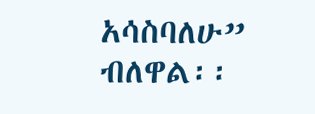አሳስባለሁ” ብለዋል፡፡